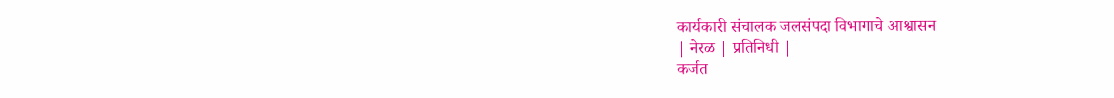कार्यकारी संचालक जलसंपदा विभागाचे आश्वासन
| नेरळ | प्रतिनिधी |
कर्जत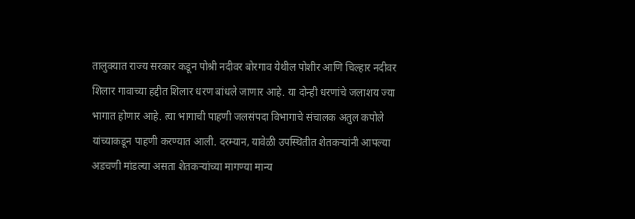तालुक्यात राज्य सरकार कडून पोश्री नदीवर बोरगाव येथील पोशीर आणि चिल्हार नदीवर शिलार गावाच्या हद्दीत शिलार धरण बांधले जाणार आहे. या दोन्ही धरणांचे जलाशय ज्या भागात होणार आहे. त्या भागाची पाहणी जलसंपदा विभागाचे संचालक अतुल कपोले यांच्याकडून पाहणी करण्यात आली. दरम्यान, यावेळी उपस्थितीत शेतकऱ्यांनी आपल्या अडचणी मांडल्या असता शेतकऱ्यांच्या मागण्या मान्य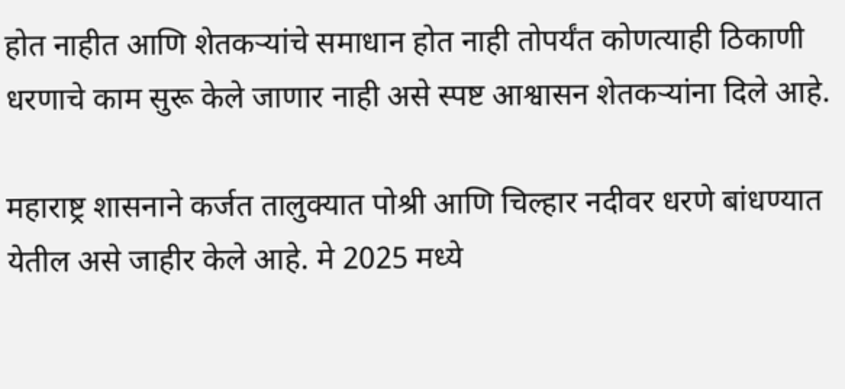होत नाहीत आणि शेतकऱ्यांचे समाधान होत नाही तोपर्यंत कोणत्याही ठिकाणी धरणाचे काम सुरू केले जाणार नाही असे स्पष्ट आश्वासन शेतकऱ्यांना दिले आहे.

महाराष्ट्र शासनाने कर्जत तालुक्यात पोश्री आणि चिल्हार नदीवर धरणे बांधण्यात येतील असे जाहीर केले आहे. मे 2025 मध्ये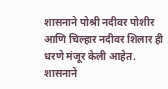शासनाने पोश्री नदीवर पोशीर आणि चिल्हार नदीवर शिलार ही धरणे मंजूर केली आहेत. शासनाने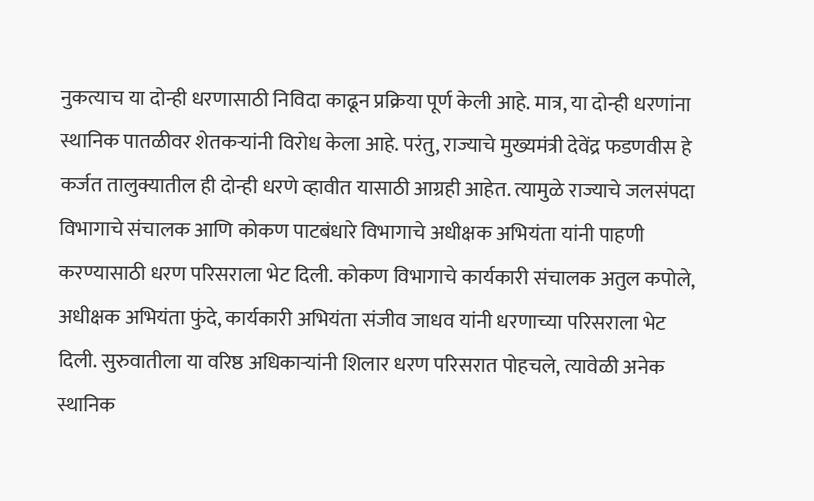नुकत्याच या दोन्ही धरणासाठी निविदा काढून प्रक्रिया पूर्ण केली आहे. मात्र, या दोन्ही धरणांना स्थानिक पातळीवर शेतकऱ्यांनी विरोध केला आहे. परंतु, राज्याचे मुख्यमंत्री देवेंद्र फडणवीस हे कर्जत तालुक्यातील ही दोन्ही धरणे व्हावीत यासाठी आग्रही आहेत. त्यामुळे राज्याचे जलसंपदा विभागाचे संचालक आणि कोकण पाटबंधारे विभागाचे अधीक्षक अभियंता यांनी पाहणी करण्यासाठी धरण परिसराला भेट दिली. कोकण विभागाचे कार्यकारी संचालक अतुल कपोले, अधीक्षक अभियंता फुंदे, कार्यकारी अभियंता संजीव जाधव यांनी धरणाच्या परिसराला भेट दिली. सुरुवातीला या वरिष्ठ अधिकाऱ्यांनी शिलार धरण परिसरात पोहचले, त्यावेळी अनेक स्थानिक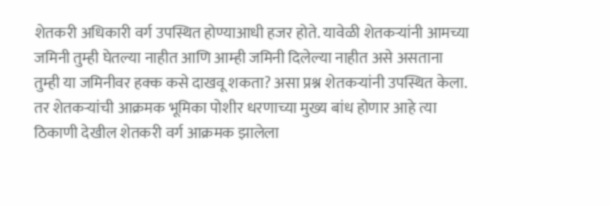शेतकरी अधिकारी वर्ग उपस्थित होण्याआधी हजर होते. यावेळी शेतकऱ्यांनी आमच्या जमिनी तुम्ही घेतल्या नाहीत आणि आम्ही जमिनी दिलेल्या नाहीत असे असताना तुम्ही या जमिनीवर हक्क कसे दाखवू शकता? असा प्रश्न शेतकऱ्यांनी उपस्थित केला. तर शेतकऱ्यांची आक्रमक भूमिका पोशीर धरणाच्या मुख्य बांध होणार आहे त्या ठिकाणी देखील शेतकरी वर्ग आक्रमक झालेला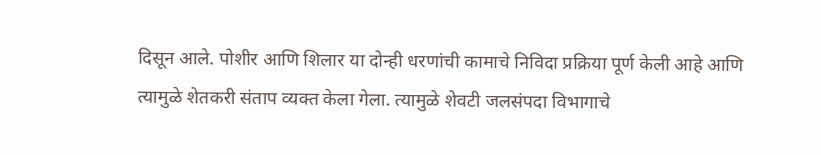दिसून आले. पोशीर आणि शिलार या दोन्ही धरणांची कामाचे निविदा प्रक्रिया पूर्ण केली आहे आणि त्यामुळे शेतकरी संताप व्यक्त केला गेला. त्यामुळे शेवटी जलसंपदा विभागाचे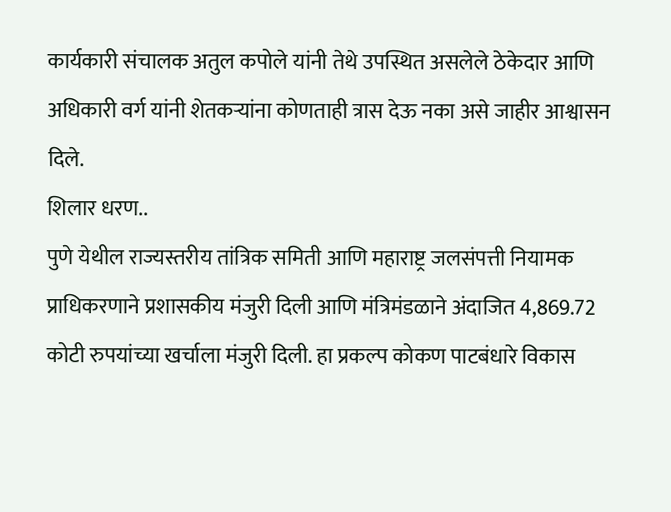कार्यकारी संचालक अतुल कपोले यांनी तेथे उपस्थित असलेले ठेकेदार आणि अधिकारी वर्ग यांनी शेतकऱ्यांना कोणताही त्रास देऊ नका असे जाहीर आश्वासन दिले.
शिलार धरण..
पुणे येथील राज्यस्तरीय तांत्रिक समिती आणि महाराष्ट्र जलसंपत्ती नियामक प्राधिकरणाने प्रशासकीय मंजुरी दिली आणि मंत्रिमंडळाने अंदाजित 4,869.72 कोटी रुपयांच्या खर्चाला मंजुरी दिली. हा प्रकल्प कोकण पाटबंधारे विकास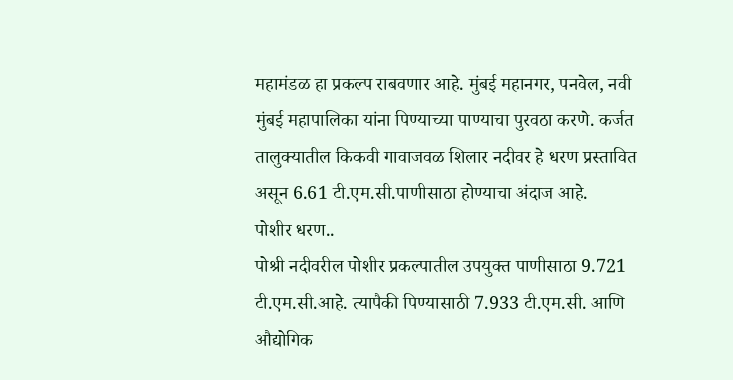महामंडळ हा प्रकल्प राबवणार आहे. मुंबई महानगर, पनवेल, नवी मुंबई महापालिका यांना पिण्याच्या पाण्याचा पुरवठा करणे. कर्जत तालुक्यातील किकवी गावाजवळ शिलार नदीवर हे धरण प्रस्तावित असून 6.61 टी.एम.सी.पाणीसाठा होण्याचा अंदाज आहे.
पोशीर धरण..
पोश्री नदीवरील पोशीर प्रकल्पातील उपयुक्त पाणीसाठा 9.721 टी.एम.सी.आहे. त्यापैकी पिण्यासाठी 7.933 टी.एम.सी. आणि औद्योगिक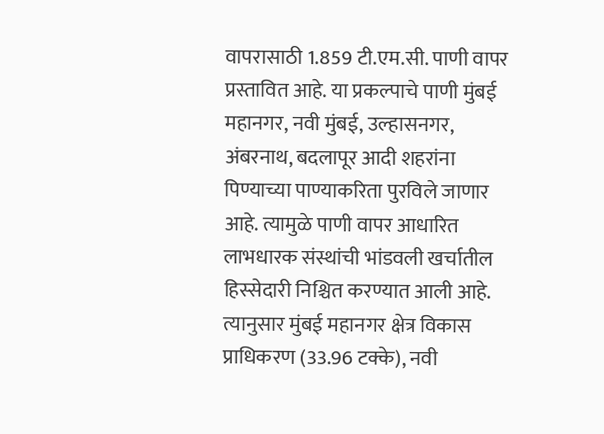वापरासाठी 1.859 टी.एम.सी. पाणी वापर प्रस्तावित आहे. या प्रकल्पाचे पाणी मुंबई महानगर, नवी मुंबई, उल्हासनगर, अंबरनाथ, बदलापूर आदी शहरांना पिण्याच्या पाण्याकरिता पुरविले जाणार आहे. त्यामुळे पाणी वापर आधारित लाभधारक संस्थांची भांडवली खर्चातील हिस्सेदारी निश्चित करण्यात आली आहे. त्यानुसार मुंबई महानगर क्षेत्र विकास प्राधिकरण (33.96 टक्के), नवी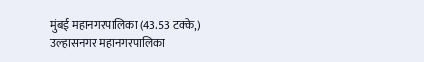मुंबई महानगरपालिका (43.53 टक्के,) उल्हासनगर महानगरपालिका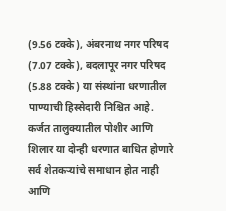(9.56 टक्के), अंबरनाथ नगर परिषद (7.07 टक्के), बदलापूर नगर परिषद (5.88 टक्के) या संस्थांना धरणातील पाण्याची हिस्सेदारी निश्चित आहे.
कर्जत तालुक्यातील पोशीर आणि शिलार या दोन्ही धरणात बाधित होणारे सर्व शेतकऱ्यांचे समाधान होत नाही आणि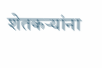शेतकऱ्यांना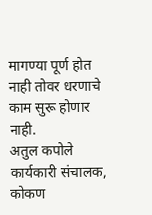मागण्या पूर्ण होत नाही तोवर धरणाचे काम सुरू होणार नाही.
अतुल कपोले
कार्यकारी संचालक,
कोकण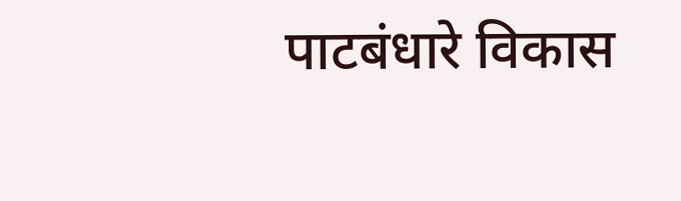पाटबंधारे विकास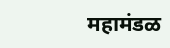महामंडळ